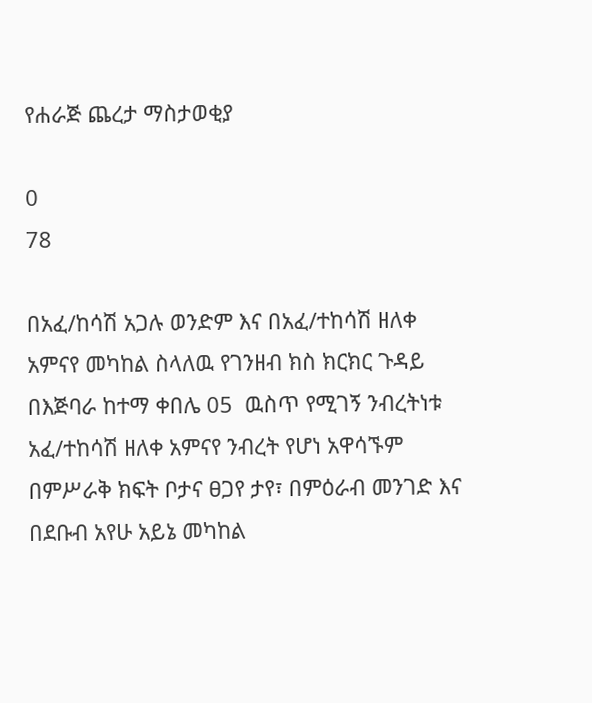የሐራጅ ጨረታ ማስታወቂያ

0
78

በአፈ/ከሳሽ አጋሉ ወንድም እና በአፈ/ተከሳሽ ዘለቀ አምናየ መካከል ስላለዉ የገንዘብ ክስ ክርክር ጉዳይ በእጅባራ ከተማ ቀበሌ 05  ዉስጥ የሚገኝ ንብረትነቱ አፈ/ተከሳሽ ዘለቀ አምናየ ንብረት የሆነ አዋሳኙም በምሥራቅ ክፍት ቦታና ፀጋየ ታየ፣ በምዕራብ መንገድ እና በደቡብ አየሁ አይኔ መካከል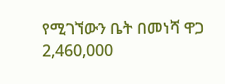የሚገኘውን ቤት በመነሻ ዋጋ 2,460,000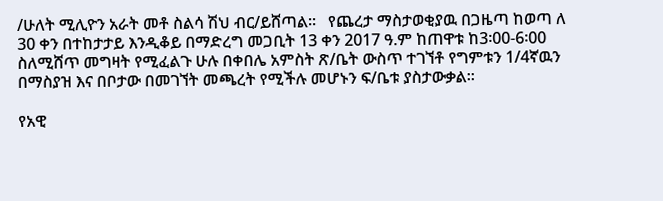/ሁለት ሚሊዮን አራት መቶ ስልሳ ሽህ ብር/ይሸጣል፡፡   የጨረታ ማስታወቂያዉ በጋዜጣ ከወጣ ለ 30 ቀን በተከታታይ እንዲቆይ በማድረግ መጋቢት 13 ቀን 2017 ዓ.ም ከጠዋቱ ከ3፡00-6፡00 ስለሚሸጥ መግዛት የሚፈልጉ ሁሉ በቀበሌ አምስት ጽ/ቤት ውስጥ ተገኘቶ የግምቱን 1/4ኛዉን በማስያዝ እና በቦታው በመገኘት መጫረት የሚችሉ መሆኑን ፍ/ቤቱ ያስታውቃል፡፡

የአዊ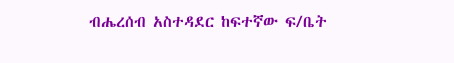ብሔረሰብ አስተዳደር ከፍተኛው ፍ/ቤት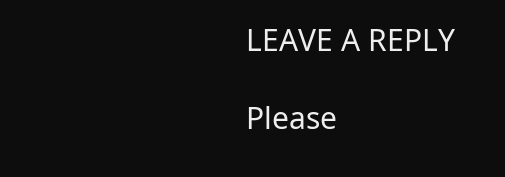LEAVE A REPLY

Please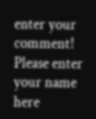enter your comment!
Please enter your name here